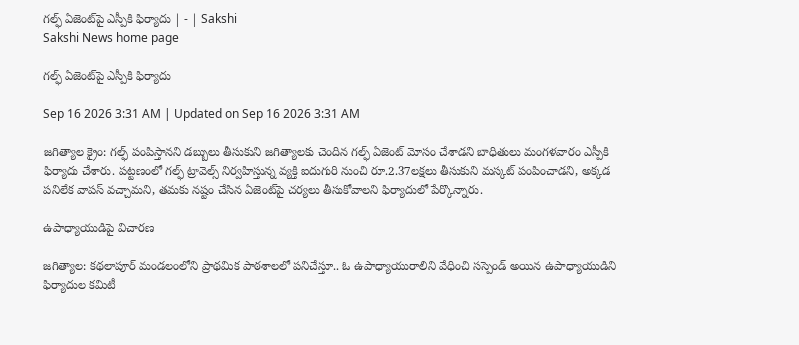గల్ఫ్‌ ఏజెంట్‌పై ఎస్పీకి ఫిర్యాదు | - | Sakshi
Sakshi News home page

గల్ఫ్‌ ఏజెంట్‌పై ఎస్పీకి ఫిర్యాదు

Sep 16 2026 3:31 AM | Updated on Sep 16 2026 3:31 AM

జగిత్యాల క్రైం: గల్ఫ్‌ పంపిస్తానని డబ్బులు తీసుకుని జగిత్యాలకు చెందిన గల్ఫ్‌ ఏజెంట్‌ మోసం చేశాడని బాధితులు మంగళవారం ఎస్పీకి ఫిర్యాదు చేశారు. పట్టణంలో గల్ఫ్‌ ట్రావెల్స్‌ నిర్వహిస్తున్న వ్యక్తి ఐదుగురి నుంచి రూ.2.37లక్షలు తీసుకుని మస్కట్‌ పంపించాడని, అక్కడ పనిలేక వాపస్‌ వచ్చామని, తమకు నష్టం చేసిన ఏజెంట్‌పై చర్యలు తీసుకోవాలని ఫిర్యాదులో పేర్కొన్నారు.

ఉపాధ్యాయుడిపై విచారణ

జగిత్యాల: కథలాపూర్‌ మండలంలోని ప్రాథమిక పాఠశాలలో పనిచేస్తూ.. ఓ ఉపాధ్యాయురాలిని వేధించి సస్పెండ్‌ అయిన ఉపాధ్యాయుడిని ఫిర్యాదుల కమిటీ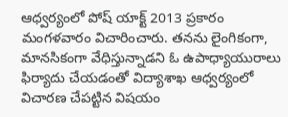ఆధ్వర్యంలో పోష్‌ యాక్ట్‌ 2013 ప్రకారం మంగళవారం విచారించారు. తనను లైంగికంగా, మానసికంగా వేధిస్తున్నాడని ఓ ఉపాధ్యాయురాలు ఫిర్యాదు చేయడంతో విద్యాశాఖ ఆధ్వర్యంలో విచారణ చేపట్టిన విషయం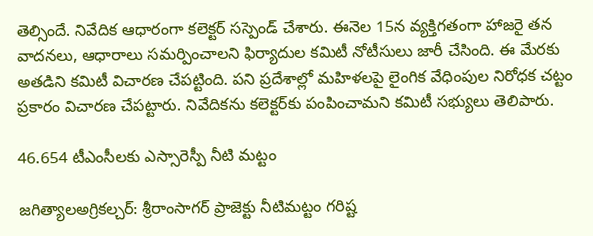తెల్సిందే. నివేదిక ఆధారంగా కలెక్టర్‌ సస్పెండ్‌ చేశారు. ఈనెల 15న వ్యక్తిగతంగా హాజరై తన వాదనలు, ఆధారాలు సమర్పించాలని ఫిర్యాదుల కమిటీ నోటీసులు జారీ చేసింది. ఈ మేరకు అతడిని కమిటీ విచారణ చేపట్టింది. పని ప్రదేశాల్లో మహిళలపై లైంగిక వేధింపుల నిరోధక చట్టం ప్రకారం విచారణ చేపట్టారు. నివేదికను కలెక్టర్‌కు పంపించామని కమిటీ సభ్యులు తెలిపారు.

46.654 టీఎంసీలకు ఎస్సారెస్పీ నీటి మట్టం

జగిత్యాలఅగ్రికల్చర్‌: శ్రీరాంసాగర్‌ ప్రాజెక్టు నీటిమట్టం గరిష్ట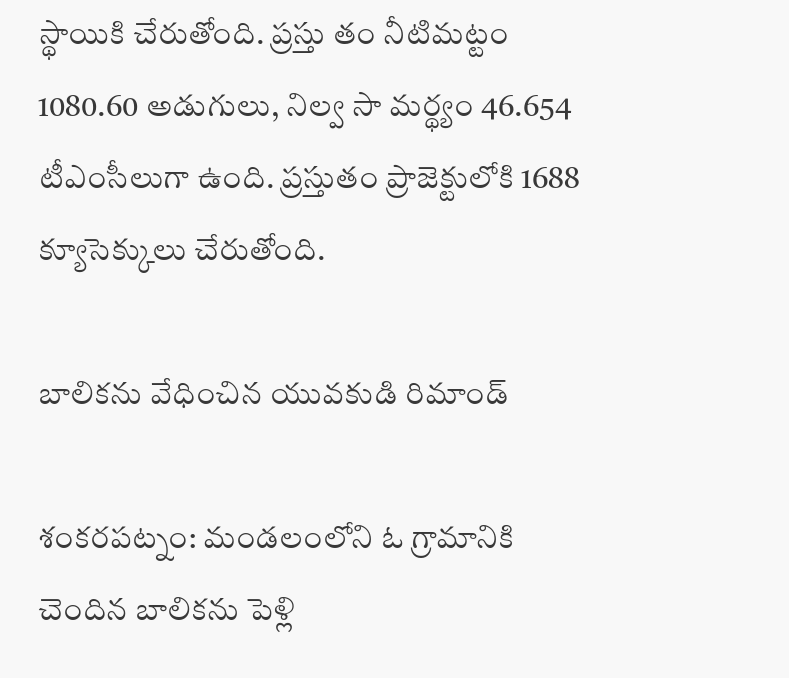స్థాయికి చేరుతోంది. ప్రస్తు తం నీటిమట్టం 1080.60 అడుగులు, నిల్వ సా మర్థ్యం 46.654 టీఎంసీలుగా ఉంది. ప్రస్తుతం ప్రాజెక్టులోకి 1688 క్యూసెక్కులు చేరుతోంది.

బాలికను వేధించిన యువకుడి రిమాండ్‌

శంకరపట్నం: మండలంలోని ఓ గ్రామానికి చెందిన బాలికను పెళ్లి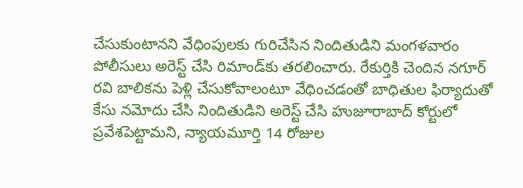చేసుకుంటానని వేధింపులకు గురిచేసిన నిందితుడిని మంగళవారం పోలీసులు అరెస్ట్‌ చేసి రిమాండ్‌కు తరలించారు. రేకుర్తికి చెందిన నగూర్‌ రవి బాలికను పెళ్లి చేసుకోవాలంటూ వేధించడంతో బాధితుల ఫిర్యాదుతో కేసు నమోదు చేసి నిందితుడిని అరెస్ట్‌ చేసి హుజూరాబాద్‌ కోర్టులో ప్రవేశపెట్టామని, న్యాయమూర్తి 14 రోజుల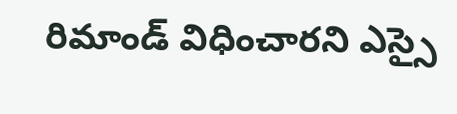రిమాండ్‌ విధించారని ఎస్సై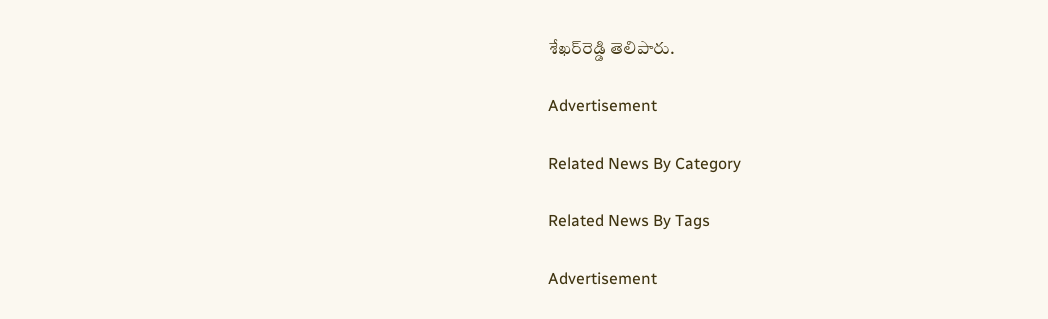శేఖర్‌రెడ్డి తెలిపారు.

Advertisement

Related News By Category

Related News By Tags

Advertisement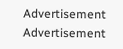Advertisement
Advertisement